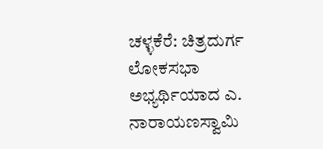ಚಳ್ಳಕೆರೆ: ಚಿತ್ರದುರ್ಗ ಲೋಕಸಭಾ ಅಭ್ಯರ್ಥಿಯಾದ ಎ. ನಾರಾಯಣಸ್ವಾಮಿ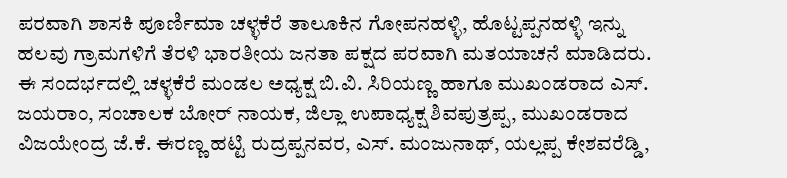ಪರವಾಗಿ ಶಾಸಕಿ ಪೂರ್ಣಿಮಾ ಚಳ್ಳಕೆರೆ ತಾಲೂಕಿನ ಗೋಪನಹಳ್ಳಿ, ಹೊಟ್ಟಪ್ಪನಹಳ್ಳಿ ಇನ್ನು ಹಲವು ಗ್ರಾಮಗಳಿಗೆ ತೆರಳಿ ಭಾರತೀಯ ಜನತಾ ಪಕ್ಷದ ಪರವಾಗಿ ಮತಯಾಚನೆ ಮಾಡಿದರು.
ಈ ಸಂದರ್ಭದಲ್ಲಿ ಚಳ್ಳಕೆರೆ ಮಂಡಲ ಅಧ್ಯಕ್ಷ ಬಿ.ವಿ. ಸಿರಿಯಣ್ಣ ಹಾಗೂ ಮುಖಂಡರಾದ ಎಸ್. ಜಯರಾಂ, ಸಂಚಾಲಕ ಬೋರ್ ನಾಯಕ, ಜಿಲ್ಲಾ ಉಪಾಧ್ಯಕ್ಷ ಶಿವಪುತ್ರಪ್ಪ, ಮುಖಂಡರಾದ ವಿಜಯೇಂದ್ರ ಜೆ.ಕೆ. ಈರಣ್ಣ ಹಟ್ಟಿ ರುದ್ರಪ್ಪನವರ, ಎಸ್. ಮಂಜುನಾಥ್, ಯಲ್ಲಪ್ಪ ಕೇಶವರೆಡ್ಡಿ,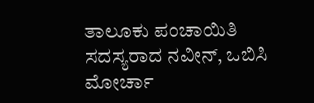ತಾಲೂಕು ಪಂಚಾಯಿತಿ ಸದಸ್ಯರಾದ ನವೀನ್, ಒಬಿಸಿ ಮೋರ್ಚಾ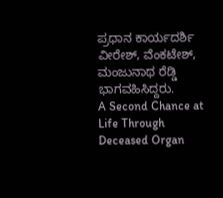ಪ್ರಧಾನ ಕಾರ್ಯದರ್ಶಿ ವೀರೇಶ್, ವೆಂಕಟೇಶ್, ಮಂಜುನಾಥ ರೆಡ್ಡಿ ಭಾಗವಹಿಸಿದ್ದರು.
A Second Chance at Life Through Deceased Organ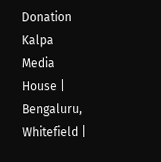Donation
Kalpa Media House | Bengaluru, Whitefield |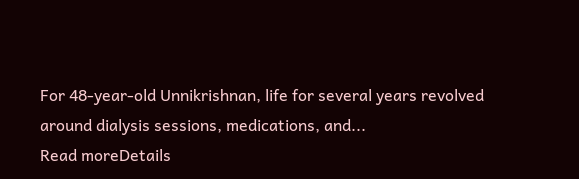For 48-year-old Unnikrishnan, life for several years revolved around dialysis sessions, medications, and...
Read moreDetails